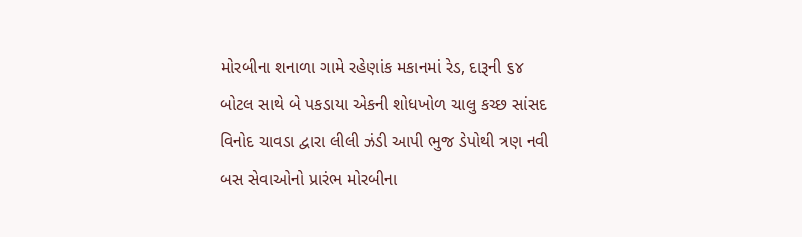મોરબીના શનાળા ગામે રહેણાંક મકાનમાં રેડ, દારૂની ૬૪ બોટલ સાથે બે પકડાયા એકની શોધખોળ ચાલુ કચ્છ સાંસદ વિનોદ ચાવડા દ્વારા લીલી ઝંડી આપી ભુજ ડેપોથી ત્રણ નવી બસ સેવાઓનો પ્રારંભ મોરબીના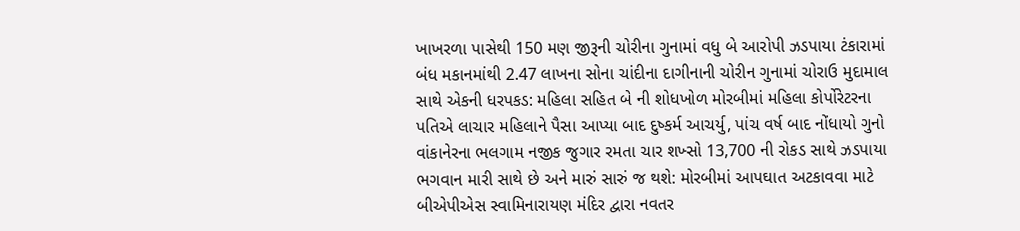ખાખરળા પાસેથી 150 મણ જીરૂની ચોરીના ગુનામાં વધુ બે આરોપી ઝડપાયા ટંકારામાં બંધ મકાનમાંથી 2.47 લાખના સોના ચાંદીના દાગીનાની ચોરીન ગુનામાં ચોરાઉ મુદામાલ સાથે એકની ધરપકડ: મહિલા સહિત બે ની શોધખોળ મોરબીમાં મહિલા કોર્પોરેટરના પતિએ લાચાર મહિલાને પૈસા આપ્યા બાદ દુષ્કર્મ આચર્યુ, પાંચ વર્ષ બાદ નોંધાયો ગુનો વાંકાનેરના ભલગામ નજીક જુગાર રમતા ચાર શખ્સો 13,700 ની રોકડ સાથે ઝડપાયા ભગવાન મારી સાથે છે અને મારું સારું જ થશે: મોરબીમાં આપઘાત અટકાવવા માટે બીએપીએસ સ્વામિનારાયણ મંદિર દ્વારા નવતર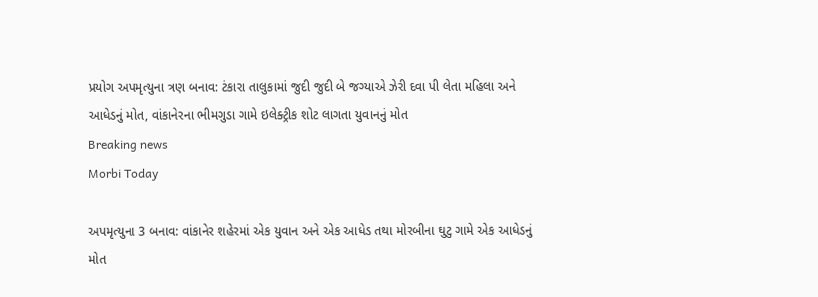પ્રયોગ અપમૃત્યુના ત્રણ બનાવ: ટંકારા તાલુકામાં જુદી જુદી બે જગ્યાએ ઝેરી દવા પી લેતા મહિલા અને આધેડનું મોત, વાંકાનેરના ભીમગુડા ગામે ઇલેક્ટ્રીક શોટ લાગતા યુવાનનું મોત
Breaking news
Morbi Today

અપમૃત્યુના 3 બનાવ: વાંકાનેર શહેરમાં એક યુવાન અને એક આધેડ તથા મોરબીના ઘુટુ ગામે એક આધેડનું મોત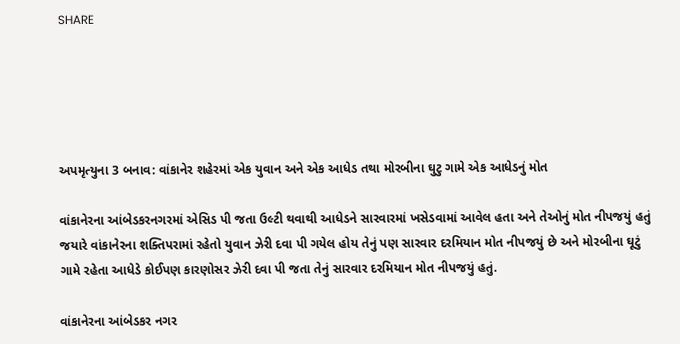SHARE





અપમૃત્યુના 3 બનાવ: વાંકાનેર શહેરમાં એક યુવાન અને એક આધેડ તથા મોરબીના ઘુટુ ગામે એક આધેડનું મોત

વાંકાનેરના આંબેડકરનગરમાં એસિડ પી જતા ઉલ્ટી થવાથી આધેડને સારવારમાં ખસેડવામાં આવેલ હતા અને તેઓનું મોત નીપજયું હતું જયારે વાંકાનેરના શક્તિપરામાં રહેતો યુવાન ઝેરી દવા પી ગયેલ હોય તેનું પણ સારવાર દરમિયાન મોત નીપજયું છે અને મોરબીના ઘૂટું ગામે રહેતા આધેડે કોઈપણ કારણોસર ઝેરી દવા પી જતા તેનું સારવાર દરમિયાન મોત નીપજયું હતું.

વાંકાનેરના આંબેડકર નગર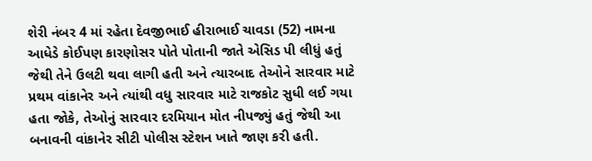શેરી નંબર 4 માં રહેતા દેવજીભાઈ હીરાભાઈ ચાવડા (52) નામના આધેડે કોઈપણ કારણોસર પોતે પોતાની જાતે એસિડ પી લીધું હતું જેથી તેને ઉલટી થવા લાગી હતી અને ત્યારબાદ તેઓને સારવાર માટે પ્રથમ વાંકાનેર અને ત્યાંથી વધુ સારવાર માટે રાજકોટ સુધી લઈ ગયા હતા જોકે, તેઓનું સારવાર દરમિયાન મોત નીપજ્યું હતું જેથી આ બનાવની વાંકાનેર સીટી પોલીસ સ્ટેશન ખાતે જાણ કરી હતી.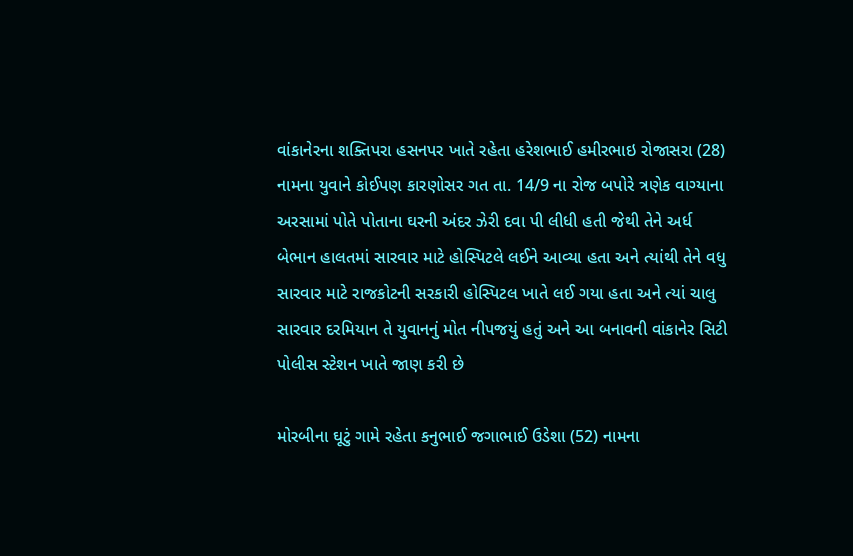વાંકાનેરના શક્તિપરા હસનપર ખાતે રહેતા હરેશભાઈ હમીરભાઇ રોજાસરા (28) નામના યુવાને કોઈપણ કારણોસર ગત તા. 14/9 ના રોજ બપોરે ત્રણેક વાગ્યાના અરસામાં પોતે પોતાના ઘરની અંદર ઝેરી દવા પી લીધી હતી જેથી તેને અર્ધ બેભાન હાલતમાં સારવાર માટે હોસ્પિટલે લઈને આવ્યા હતા અને ત્યાંથી તેને વધુ સારવાર માટે રાજકોટની સરકારી હોસ્પિટલ ખાતે લઈ ગયા હતા અને ત્યાં ચાલુ સારવાર દરમિયાન તે યુવાનનું મોત નીપજયું હતું અને આ બનાવની વાંકાનેર સિટી પોલીસ સ્ટેશન ખાતે જાણ કરી છે

મોરબીના ઘૂટું ગામે રહેતા કનુભાઈ જગાભાઈ ઉડેશા (52) નામના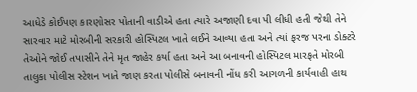આધેડે કોઈપણ કારણોસર પોતાની વાડીએ હતા ત્યારે અજાણી દવા પી લીધી હતી જેથી તેને સારવાર માટે મોરબીની સરકારી હોસ્પિટલ ખાતે લઈને આવ્યા હતા અને ત્યાં ફરજ પરના ડોક્ટરે તેઓને જોઈ તપાસીને તેને મૃત જાહેર કર્યા હતા અને આ બનાવની હોસ્પિટલ મારફતે મોરબી તાલુકા પોલીસ સ્ટેશન ખાતે જાણ કરતા પોલીસે બનાવની નોંધ કરી આગળની કાર્યવાહી હાથ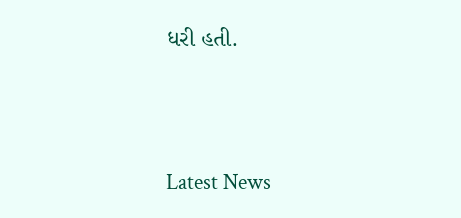ધરી હતી.




Latest News